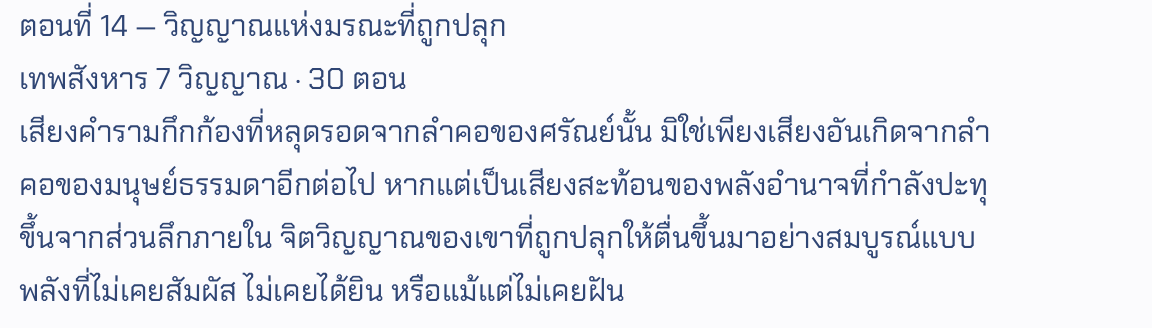ตอนที่ 14 — วิญญาณแห่งมรณะที่ถูกปลุก
เทพสังหาร 7 วิญญาณ · 30 ตอน
เสียงคำรามกึกก้องที่หลุดรอดจากลำคอของศรัณย์นั้น มิใช่เพียงเสียงอันเกิดจากลำคอของมนุษย์ธรรมดาอีกต่อไป หากแต่เป็นเสียงสะท้อนของพลังอำนาจที่กำลังปะทุขึ้นจากส่วนลึกภายใน จิตวิญญาณของเขาที่ถูกปลุกให้ตื่นขึ้นมาอย่างสมบูรณ์แบบ พลังที่ไม่เคยสัมผัส ไม่เคยได้ยิน หรือแม้แต่ไม่เคยฝัน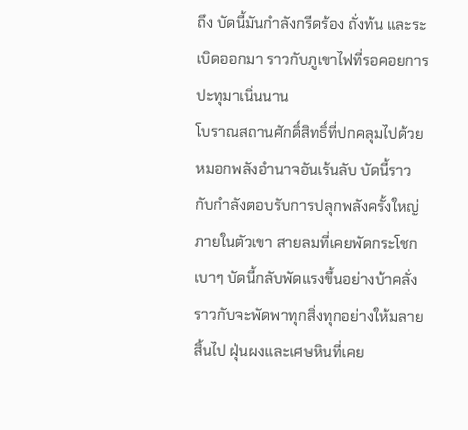ถึง บัดนี้มันกำลังกรีดร้อง ถั่งท้น และระเบิดออกมา ราวกับภูเขาไฟที่รอคอยการปะทุมาเนิ่นนาน
โบราณสถานศักดิ์สิทธิ์ที่ปกคลุมไปด้วยหมอกพลังอำนาจอันเร้นลับ บัดนี้ราวกับกำลังตอบรับการปลุกพลังครั้งใหญ่ภายในตัวเขา สายลมที่เคยพัดกระโชกเบาๆ บัดนี้กลับพัดแรงขึ้นอย่างบ้าคลั่ง ราวกับจะพัดพาทุกสิ่งทุกอย่างให้มลายสิ้นไป ฝุ่นผงและเศษหินที่เคย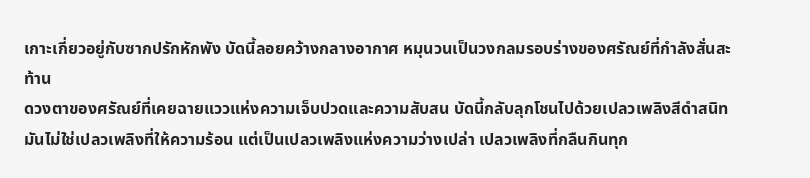เกาะเกี่ยวอยู่กับซากปรักหักพัง บัดนี้ลอยคว้างกลางอากาศ หมุนวนเป็นวงกลมรอบร่างของศรัณย์ที่กำลังสั่นสะท้าน
ดวงตาของศรัณย์ที่เคยฉายแววแห่งความเจ็บปวดและความสับสน บัดนี้กลับลุกโชนไปด้วยเปลวเพลิงสีดำสนิท มันไม่ใช่เปลวเพลิงที่ให้ความร้อน แต่เป็นเปลวเพลิงแห่งความว่างเปล่า เปลวเพลิงที่กลืนกินทุก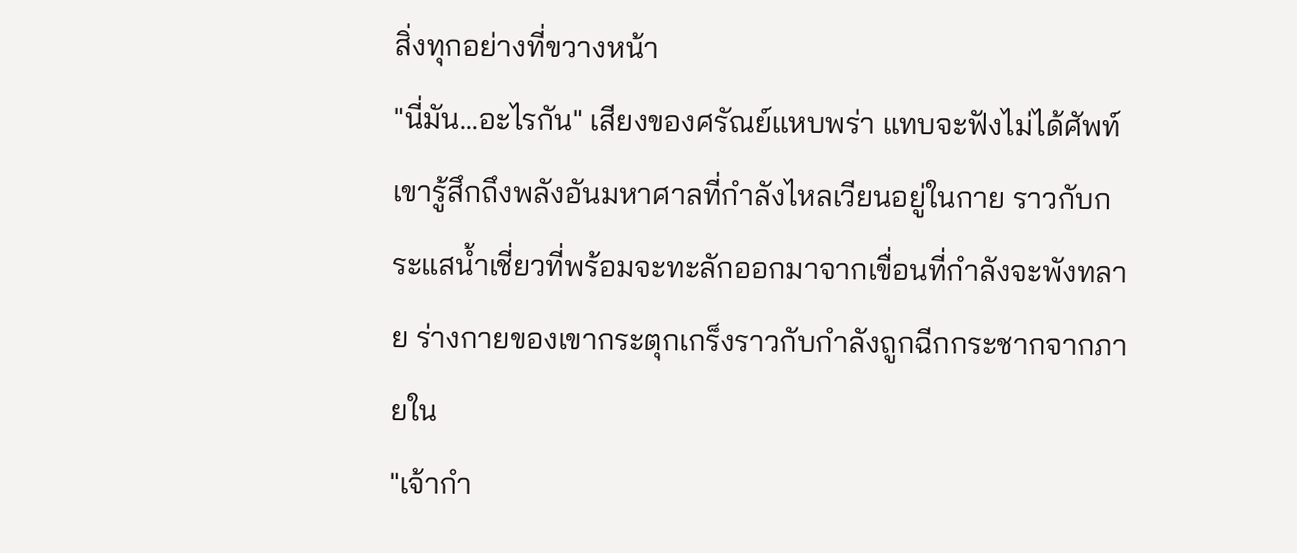สิ่งทุกอย่างที่ขวางหน้า
"นี่มัน...อะไรกัน" เสียงของศรัณย์แหบพร่า แทบจะฟังไม่ได้ศัพท์ เขารู้สึกถึงพลังอันมหาศาลที่กำลังไหลเวียนอยู่ในกาย ราวกับกระแสน้ำเชี่ยวที่พร้อมจะทะลักออกมาจากเขื่อนที่กำลังจะพังทลาย ร่างกายของเขากระตุกเกร็งราวกับกำลังถูกฉีกกระชากจากภายใน
"เจ้ากำ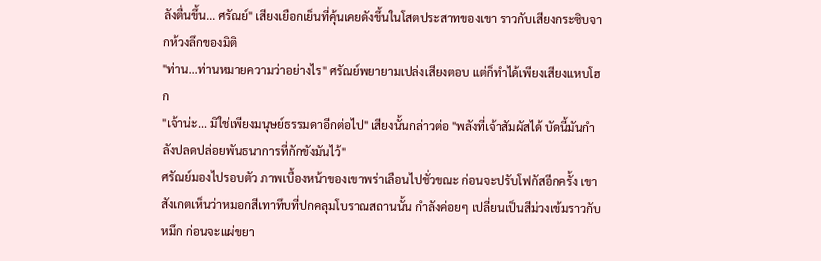ลังตื่นขึ้น... ศรัณย์" เสียงเยือกเย็นที่คุ้นเคยดังขึ้นในโสตประสาทของเขา ราวกับเสียงกระซิบจากห้วงลึกของมิติ
"ท่าน...ท่านหมายความว่าอย่างไร" ศรัณย์พยายามเปล่งเสียงตอบ แต่ก็ทำได้เพียงเสียงแหบโฮก
"เจ้าน่ะ... มิใช่เพียงมนุษย์ธรรมดาอีกต่อไป" เสียงนั้นกล่าวต่อ "พลังที่เจ้าสัมผัสได้ บัดนี้มันกำลังปลดปล่อยพันธนาการที่กักขังมันไว้"
ศรัณย์มองไปรอบตัว ภาพเบื้องหน้าของเขาพร่าเลือนไปชั่วขณะ ก่อนจะปรับโฟกัสอีกครั้ง เขาสังเกตเห็นว่าหมอกสีเทาทึบที่ปกคลุมโบราณสถานนั้น กำลังค่อยๆ เปลี่ยนเป็นสีม่วงเข้มราวกับหมึก ก่อนจะแผ่ขยา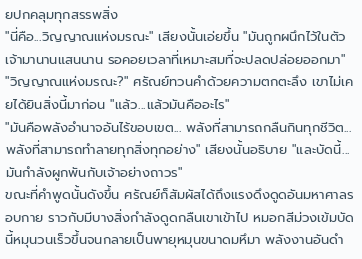ยปกคลุมทุกสรรพสิ่ง
"นี่คือ...วิญญาณแห่งมรณะ" เสียงนั้นเอ่ยขึ้น "มันถูกผนึกไว้ในตัวเจ้ามานานแสนนาน รอคอยเวลาที่เหมาะสมที่จะปลดปล่อยออกมา"
"วิญญาณแห่งมรณะ?" ศรัณย์ทวนคำด้วยความตกตะลึง เขาไม่เคยได้ยินสิ่งนี้มาก่อน "แล้ว...แล้วมันคืออะไร"
"มันคือพลังอำนาจอันไร้ขอบเขต... พลังที่สามารถกลืนกินทุกชีวิต... พลังที่สามารถทำลายทุกสิ่งทุกอย่าง" เสียงนั้นอธิบาย "และบัดนี้...มันกำลังผูกพันกับเจ้าอย่างถาวร"
ขณะที่คำพูดนั้นดังขึ้น ศรัณย์ก็สัมผัสได้ถึงแรงดึงดูดอันมหาศาลรอบกาย ราวกับมีบางสิ่งกำลังดูดกลืนเขาเข้าไป หมอกสีม่วงเข้มบัดนี้หมุนวนเร็วขึ้นจนกลายเป็นพายุหมุนขนาดมหึมา พลังงานอันดำ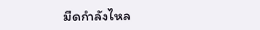มืดกำลังไหล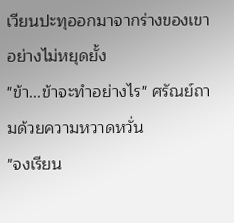เวียนปะทุออกมาจากร่างของเขาอย่างไม่หยุดยั้ง
"ข้า...ข้าจะทำอย่างไร" ศรัณย์ถามด้วยความหวาดหวั่น
"จงเรียน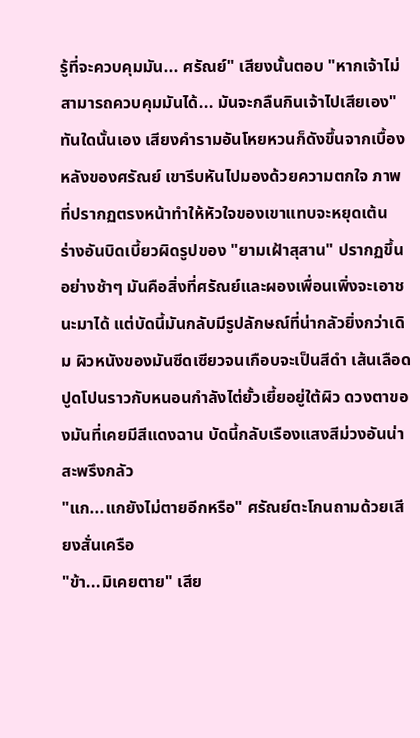รู้ที่จะควบคุมมัน... ศรัณย์" เสียงนั้นตอบ "หากเจ้าไม่สามารถควบคุมมันได้... มันจะกลืนกินเจ้าไปเสียเอง"
ทันใดนั้นเอง เสียงคำรามอันโหยหวนก็ดังขึ้นจากเบื้องหลังของศรัณย์ เขารีบหันไปมองด้วยความตกใจ ภาพที่ปรากฏตรงหน้าทำให้หัวใจของเขาแทบจะหยุดเต้น
ร่างอันบิดเบี้ยวผิดรูปของ "ยามเฝ้าสุสาน" ปรากฏขึ้นอย่างช้าๆ มันคือสิ่งที่ศรัณย์และผองเพื่อนเพิ่งจะเอาชนะมาได้ แต่บัดนี้มันกลับมีรูปลักษณ์ที่น่ากลัวยิ่งกว่าเดิม ผิวหนังของมันซีดเซียวจนเกือบจะเป็นสีดำ เส้นเลือดปูดโปนราวกับหนอนกำลังไต่ยั้วเยี้ยอยู่ใต้ผิว ดวงตาของมันที่เคยมีสีแดงฉาน บัดนี้กลับเรืองแสงสีม่วงอันน่าสะพรึงกลัว
"แก...แกยังไม่ตายอีกหรือ" ศรัณย์ตะโกนถามด้วยเสียงสั่นเครือ
"ข้า...มิเคยตาย" เสีย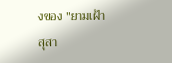งของ "ยามเฝ้าสุสา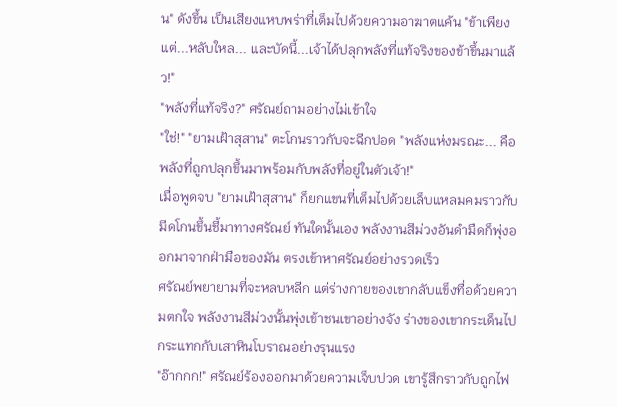น" ดังขึ้น เป็นเสียงแหบพร่าที่เต็มไปด้วยความอาฆาตแค้น "ข้าเพียงแต่...หลับใหล... และบัดนี้...เจ้าได้ปลุกพลังที่แท้จริงของข้าขึ้นมาแล้ว!"
"พลังที่แท้จริง?" ศรัณย์ถามอย่างไม่เข้าใจ
"ใช่!" "ยามเฝ้าสุสาน" ตะโกนราวกับจะฉีกปอด "พลังแห่งมรณะ... คือพลังที่ถูกปลุกขึ้นมาพร้อมกับพลังที่อยู่ในตัวเจ้า!"
เมื่อพูดจบ "ยามเฝ้าสุสาน" ก็ยกแขนที่เต็มไปด้วยเล็บแหลมคมราวกับมีดโกนขึ้นชี้มาทางศรัณย์ ทันใดนั้นเอง พลังงานสีม่วงอันดำมืดก็พุ่งออกมาจากฝ่ามือของมัน ตรงเข้าหาศรัณย์อย่างรวดเร็ว
ศรัณย์พยายามที่จะหลบหลีก แต่ร่างกายของเขากลับแข็งทื่อด้วยความตกใจ พลังงานสีม่วงนั้นพุ่งเข้าชนเขาอย่างจัง ร่างของเขากระเด็นไปกระแทกกับเสาหินโบราณอย่างรุนแรง
"อ๊ากกก!" ศรัณย์ร้องออกมาด้วยความเจ็บปวด เขารู้สึกราวกับถูกไฟ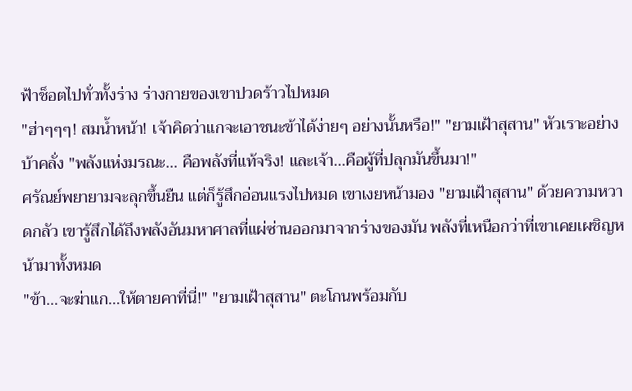ฟ้าช็อตไปทั่วทั้งร่าง ร่างกายของเขาปวดร้าวไปหมด
"ฮ่าๆๆๆ! สมน้ำหน้า! เจ้าคิดว่าแกจะเอาชนะข้าได้ง่ายๆ อย่างนั้นหรือ!" "ยามเฝ้าสุสาน" หัวเราะอย่างบ้าคลั่ง "พลังแห่งมรณะ... คือพลังที่แท้จริง! และเจ้า...คือผู้ที่ปลุกมันขึ้นมา!"
ศรัณย์พยายามจะลุกขึ้นยืน แต่ก็รู้สึกอ่อนแรงไปหมด เขาเงยหน้ามอง "ยามเฝ้าสุสาน" ด้วยความหวาดกลัว เขารู้สึกได้ถึงพลังอันมหาศาลที่แผ่ซ่านออกมาจากร่างของมัน พลังที่เหนือกว่าที่เขาเคยเผชิญหน้ามาทั้งหมด
"ข้า...จะฆ่าแก...ให้ตายคาที่นี่!" "ยามเฝ้าสุสาน" ตะโกนพร้อมกับ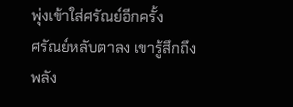พุ่งเข้าใส่ศรัณย์อีกครั้ง
ศรัณย์หลับตาลง เขารู้สึกถึงพลัง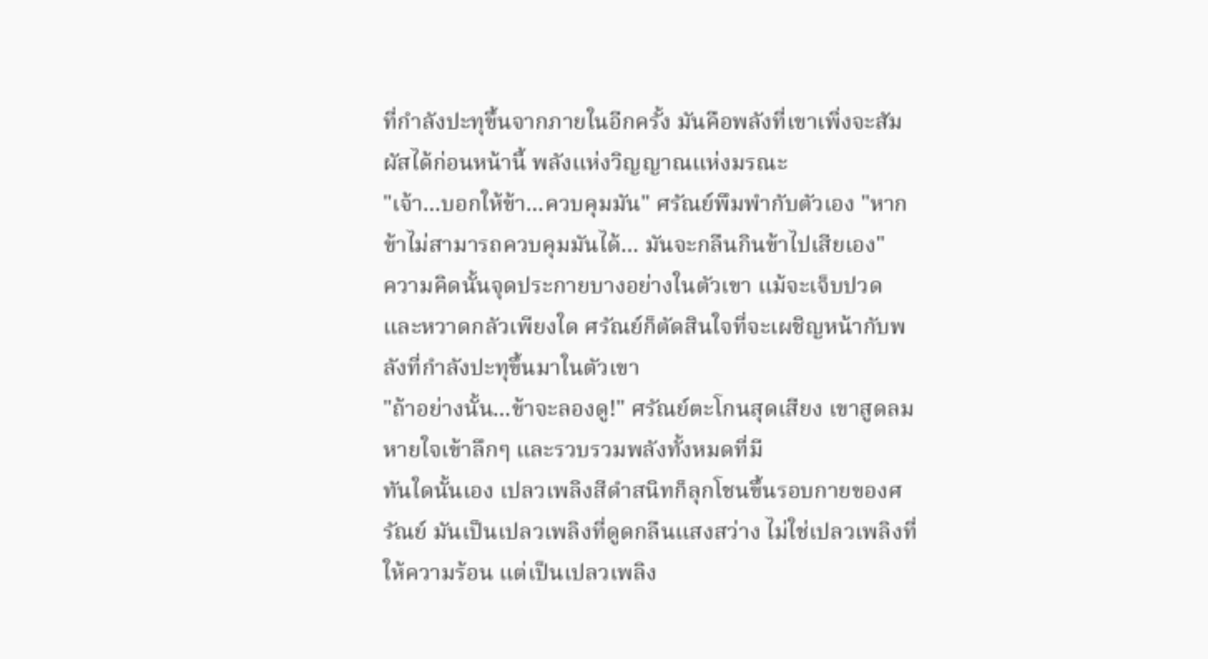ที่กำลังปะทุขึ้นจากภายในอีกครั้ง มันคือพลังที่เขาเพิ่งจะสัมผัสได้ก่อนหน้านี้ พลังแห่งวิญญาณแห่งมรณะ
"เจ้า...บอกให้ข้า...ควบคุมมัน" ศรัณย์พึมพำกับตัวเอง "หากข้าไม่สามารถควบคุมมันได้... มันจะกลืนกินข้าไปเสียเอง"
ความคิดนั้นจุดประกายบางอย่างในตัวเขา แม้จะเจ็บปวดและหวาดกลัวเพียงใด ศรัณย์ก็ตัดสินใจที่จะเผชิญหน้ากับพลังที่กำลังปะทุขึ้นมาในตัวเขา
"ถ้าอย่างนั้น...ข้าจะลองดู!" ศรัณย์ตะโกนสุดเสียง เขาสูดลมหายใจเข้าลึกๆ และรวบรวมพลังทั้งหมดที่มี
ทันใดนั้นเอง เปลวเพลิงสีดำสนิทก็ลุกโชนขึ้นรอบกายของศรัณย์ มันเป็นเปลวเพลิงที่ดูดกลืนแสงสว่าง ไม่ใช่เปลวเพลิงที่ให้ความร้อน แต่เป็นเปลวเพลิง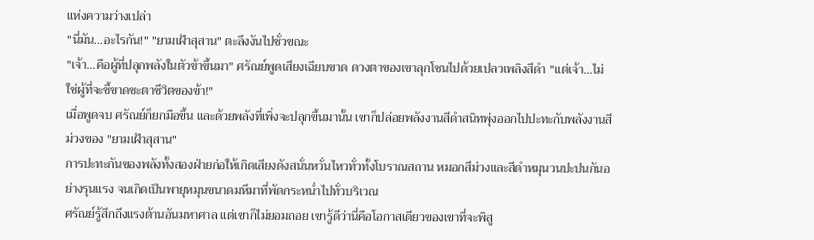แห่งความว่างเปล่า
"นี่มัน...อะไรกัน!" "ยามเฝ้าสุสาน" ตะลึงงันไปชั่วขณะ
"เจ้า...คือผู้ที่ปลุกพลังในตัวข้าขึ้นมา" ศรัณย์พูดเสียงเฉียบขาด ดวงตาของเขาลุกโชนไปด้วยเปลวเพลิงสีดำ "แต่เจ้า...ไม่ใช่ผู้ที่จะชี้ขาดชะตาชีวิตของข้า!"
เมื่อพูดจบ ศรัณย์ก็ยกมือขึ้น และด้วยพลังที่เพิ่งจะปลุกขึ้นมานั้น เขาก็ปล่อยพลังงานสีดำสนิทพุ่งออกไปปะทะกับพลังงานสีม่วงของ "ยามเฝ้าสุสาน"
การปะทะกันของพลังทั้งสองฝ่ายก่อให้เกิดเสียงดังสนั่นหวั่นไหวทั่วทั้งโบราณสถาน หมอกสีม่วงและสีดำหมุนวนปะปนกันอย่างรุนแรง จนเกิดเป็นพายุหมุนขนาดมหึมาที่พัดกระหน่ำไปทั่วบริเวณ
ศรัณย์รู้สึกถึงแรงต้านอันมหาศาล แต่เขาก็ไม่ยอมถอย เขารู้ดีว่านี่คือโอกาสเดียวของเขาที่จะพิสู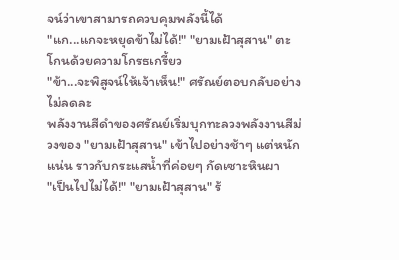จน์ว่าเขาสามารถควบคุมพลังนี้ได้
"แก...แกจะหยุดข้าไม่ได้!" "ยามเฝ้าสุสาน" ตะโกนด้วยความโกรธเกรี้ยว
"ข้า...จะพิสูจน์ให้เจ้าเห็น!" ศรัณย์ตอบกลับอย่างไม่ลดละ
พลังงานสีดำของศรัณย์เริ่มบุกทะลวงพลังงานสีม่วงของ "ยามเฝ้าสุสาน" เข้าไปอย่างช้าๆ แต่หนักแน่น ราวกับกระแสน้ำที่ค่อยๆ กัดเซาะหินผา
"เป็นไปไม่ได้!" "ยามเฝ้าสุสาน" ร้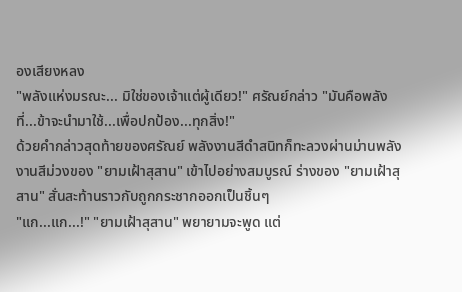องเสียงหลง
"พลังแห่งมรณะ... มิใช่ของเจ้าแต่ผู้เดียว!" ศรัณย์กล่าว "มันคือพลังที่...ข้าจะนำมาใช้...เพื่อปกป้อง...ทุกสิ่ง!"
ด้วยคำกล่าวสุดท้ายของศรัณย์ พลังงานสีดำสนิทก็ทะลวงผ่านม่านพลังงานสีม่วงของ "ยามเฝ้าสุสาน" เข้าไปอย่างสมบูรณ์ ร่างของ "ยามเฝ้าสุสาน" สั่นสะท้านราวกับถูกกระชากออกเป็นชิ้นๆ
"แก...แก...!" "ยามเฝ้าสุสาน" พยายามจะพูด แต่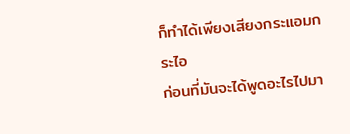ก็ทำได้เพียงเสียงกระแอมกระไอ
ก่อนที่มันจะได้พูดอะไรไปมา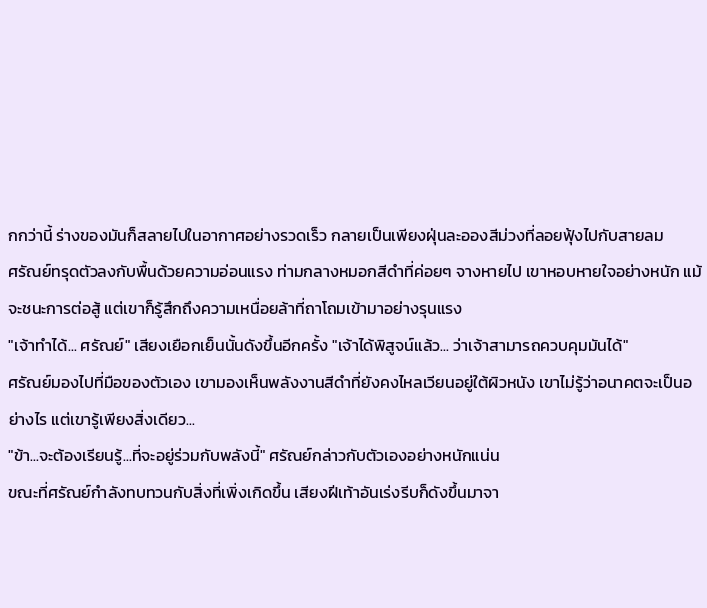กกว่านี้ ร่างของมันก็สลายไปในอากาศอย่างรวดเร็ว กลายเป็นเพียงฝุ่นละอองสีม่วงที่ลอยฟุ้งไปกับสายลม
ศรัณย์ทรุดตัวลงกับพื้นด้วยความอ่อนแรง ท่ามกลางหมอกสีดำที่ค่อยๆ จางหายไป เขาหอบหายใจอย่างหนัก แม้จะชนะการต่อสู้ แต่เขาก็รู้สึกถึงความเหนื่อยล้าที่ถาโถมเข้ามาอย่างรุนแรง
"เจ้าทำได้... ศรัณย์" เสียงเยือกเย็นนั้นดังขึ้นอีกครั้ง "เจ้าได้พิสูจน์แล้ว... ว่าเจ้าสามารถควบคุมมันได้"
ศรัณย์มองไปที่มือของตัวเอง เขามองเห็นพลังงานสีดำที่ยังคงไหลเวียนอยู่ใต้ผิวหนัง เขาไม่รู้ว่าอนาคตจะเป็นอย่างไร แต่เขารู้เพียงสิ่งเดียว...
"ข้า...จะต้องเรียนรู้...ที่จะอยู่ร่วมกับพลังนี้" ศรัณย์กล่าวกับตัวเองอย่างหนักแน่น
ขณะที่ศรัณย์กำลังทบทวนกับสิ่งที่เพิ่งเกิดขึ้น เสียงฝีเท้าอันเร่งรีบก็ดังขึ้นมาจา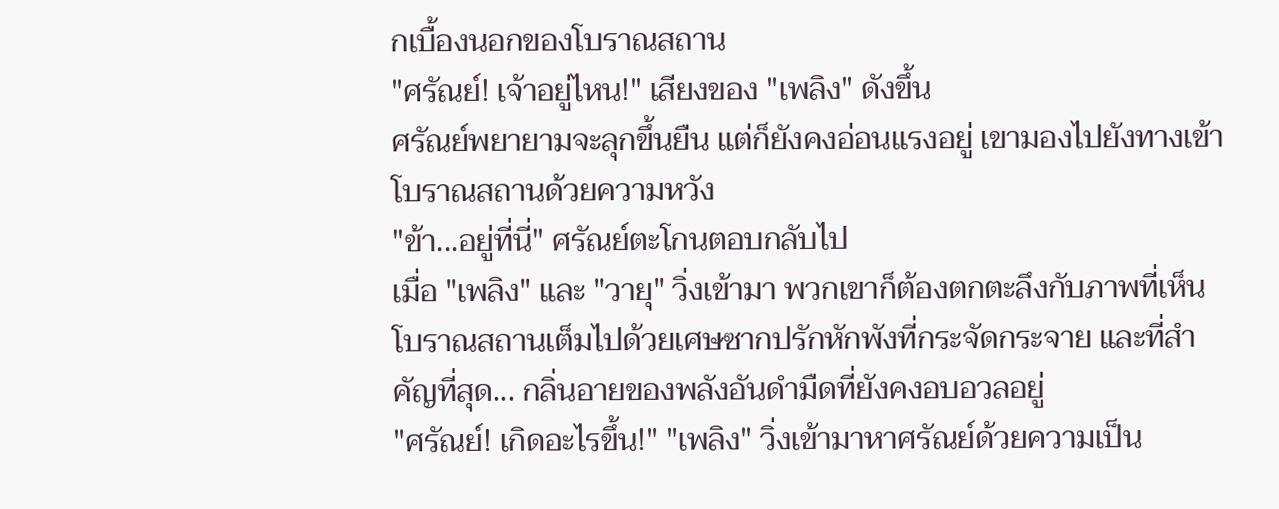กเบื้องนอกของโบราณสถาน
"ศรัณย์! เจ้าอยู่ไหน!" เสียงของ "เพลิง" ดังขึ้น
ศรัณย์พยายามจะลุกขึ้นยืน แต่ก็ยังคงอ่อนแรงอยู่ เขามองไปยังทางเข้าโบราณสถานด้วยความหวัง
"ข้า...อยู่ที่นี่" ศรัณย์ตะโกนตอบกลับไป
เมื่อ "เพลิง" และ "วายุ" วิ่งเข้ามา พวกเขาก็ต้องตกตะลึงกับภาพที่เห็น โบราณสถานเต็มไปด้วยเศษซากปรักหักพังที่กระจัดกระจาย และที่สำคัญที่สุด... กลิ่นอายของพลังอันดำมืดที่ยังคงอบอวลอยู่
"ศรัณย์! เกิดอะไรขึ้น!" "เพลิง" วิ่งเข้ามาหาศรัณย์ด้วยความเป็น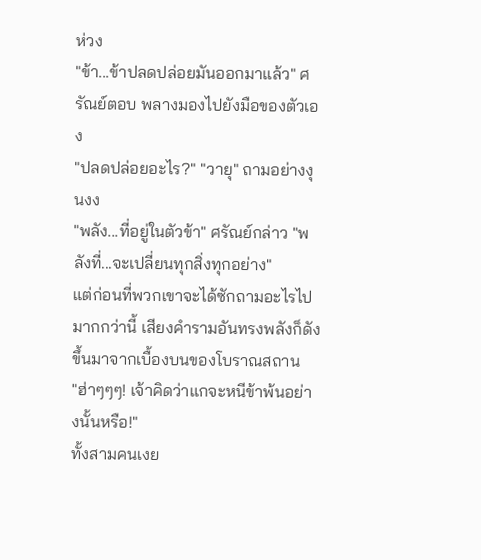ห่วง
"ข้า...ข้าปลดปล่อยมันออกมาแล้ว" ศรัณย์ตอบ พลางมองไปยังมือของตัวเอง
"ปลดปล่อยอะไร?" "วายุ" ถามอย่างงุนงง
"พลัง...ที่อยู่ในตัวข้า" ศรัณย์กล่าว "พลังที่...จะเปลี่ยนทุกสิ่งทุกอย่าง"
แต่ก่อนที่พวกเขาจะได้ซักถามอะไรไปมากกว่านี้ เสียงคำรามอันทรงพลังก็ดังขึ้นมาจากเบื้องบนของโบราณสถาน
"ฮ่าๆๆๆ! เจ้าคิดว่าแกจะหนีข้าพ้นอย่างนั้นหรือ!"
ทั้งสามคนเงย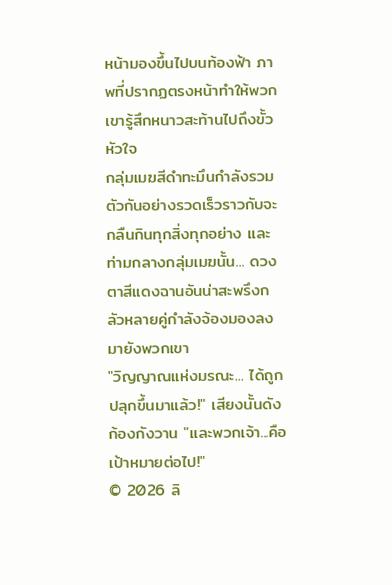หน้ามองขึ้นไปบนท้องฟ้า ภาพที่ปรากฏตรงหน้าทำให้พวกเขารู้สึกหนาวสะท้านไปถึงขั้วหัวใจ
กลุ่มเมฆสีดำทะมึนกำลังรวมตัวกันอย่างรวดเร็วราวกับจะกลืนกินทุกสิ่งทุกอย่าง และท่ามกลางกลุ่มเมฆนั้น... ดวงตาสีแดงฉานอันน่าสะพรึงกลัวหลายคู่กำลังจ้องมองลงมายังพวกเขา
"วิญญาณแห่งมรณะ... ได้ถูกปลุกขึ้นมาแล้ว!" เสียงนั้นดังก้องกังวาน "และพวกเจ้า...คือเป้าหมายต่อไป!"
© 2026 ลิ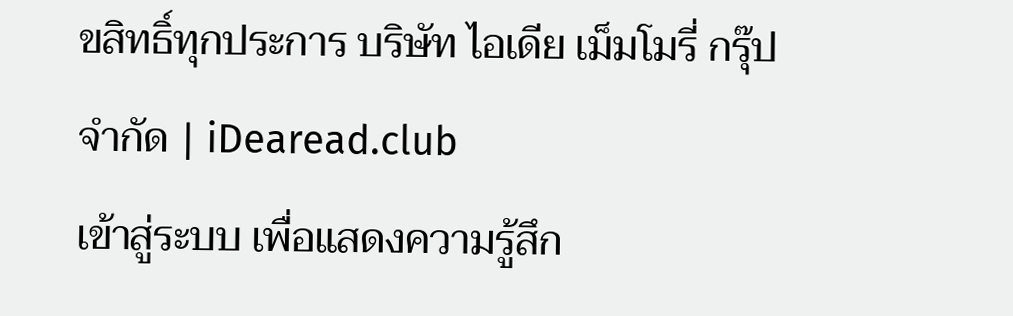ขสิทธิ์ทุกประการ บริษัท ไอเดีย เม็มโมรี่ กรุ๊ป จำกัด | iDearead.club
เข้าสู่ระบบ เพื่อแสดงความรู้สึก